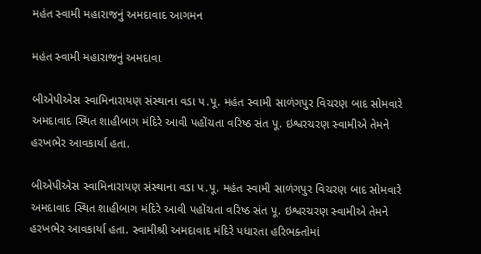મહંત સ્વામી મહારાજનું અમદાવાદ આગમન

મહંત સ્વામી મહારાજનું અમદાવા

બીએપીએસ સ્વામિનારાયણ સંસ્થાના વડા પ.પૂ. મહંત સ્વામી સાળંગપુર વિચરણ બાદ સોમવારે અમદાવાદ સ્થિત શાહીબાગ મંદિરે આવી પહોંચતા વરિષ્ઠ સંત પૂ. ઇશ્વરચરણ સ્વામીએ તેમને હરખભેર આવકાર્યા હતા.

બીએપીએસ સ્વામિનારાયણ સંસ્થાના વડા પ.પૂ. મહંત સ્વામી સાળંગપુર વિચરણ બાદ સોમવારે અમદાવાદ સ્થિત શાહીબાગ મંદિરે આવી પહોંચતા વરિષ્ઠ સંત પૂ. ઇશ્વરચરણ સ્વામીએ તેમને હરખભેર આવકાર્યા હતા. સ્વામીશ્રી અમદાવાદ મંદિરે પધારતા હરિભક્તોમાં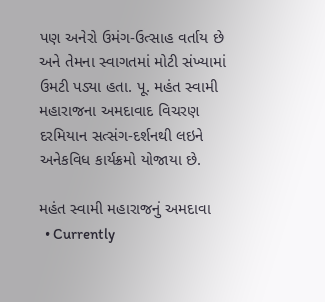પણ અનેરો ઉમંગ-ઉત્સાહ વર્તાય છે અને તેમના સ્વાગતમાં મોટી સંખ્યામાં ઉમટી પડ્યા હતા. પૂ. મહંત સ્વામી મહારાજના અમદાવાદ વિચરણ દરમિયાન સત્સંગ-દર્શનથી લઇને અનેકવિધ કાર્યક્રમો યોજાયા છે.

મહંત સ્વામી મહારાજનું અમદાવા
  • Currently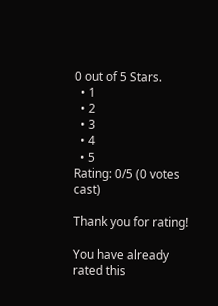0 out of 5 Stars.
  • 1
  • 2
  • 3
  • 4
  • 5
Rating: 0/5 (0 votes cast)

Thank you for rating!

You have already rated this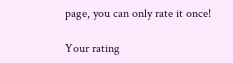page, you can only rate it once!

Your rating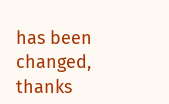has been changed, thanks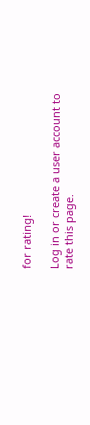for rating!

Log in or create a user account to rate this page.